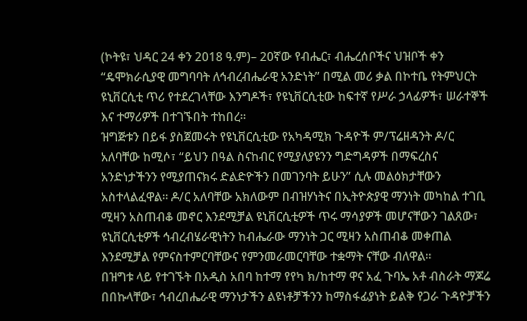(ኮትዩ፣ ህዳር 24 ቀን 2018 ዓ.ም)– 20ኛው የብሔር፣ ብሔረሰቦችና ህዝቦች ቀን “ዴሞክራሲያዊ መግባባት ለኅብረብሔራዊ አንድነት” በሚል መሪ ቃል በኮተቤ የትምህርት ዩኒቨርሲቲ ጥሪ የተደረገላቸው እንግዶች፣ የዩኒቨርሲቲው ከፍተኛ የሥራ ኃላፊዎች፣ ሠራተኞች እና ተማሪዎች በተገኙበት ተከበረ።
ዝግጅቱን በይፋ ያስጀመሩት የዩኒቨርሲቲው የአካዳሚክ ጉዳዮች ም/ፕሬዘዳንት ዶ/ር አለባቸው ከሚሶ፣ “ይህን በዓል ስናከብር የሚያለያዩንን ግድግዳዎች በማፍረስና አንድነታችንን የሚያጠናክሩ ድልድዮችን በመገንባት ይሁን” ሲሉ መልዕክታቸውን አስተላልፈዋል። ዶ/ር አለባቸው አክለውም በብዝሃነትና በኢትዮጵያዊ ማንነት መካከል ተገቢ ሚዛን አስጠብቆ መኖር እንደሚቻል ዩኒቨርሲቲዎች ጥሩ ማሳያዎች መሆናቸውን ገልጸው፣ ዩኒቨርሲቲዎች ኅብረብሄራዊነትን ከብሔራው ማንነት ጋር ሚዛን አስጠብቆ መቀጠል እንደሚቻል የምናስተምርባቸውና የምንመራመርባቸው ተቋማት ናቸው ብለዋል።
በዝግቱ ላይ የተገኙት በአዲስ አበባ ከተማ የየካ ክ/ከተማ ዋና አፈ ጉባኤ አቶ ብስራት ማጆሬ በበኩላቸው፣ ኅብረበሔራዊ ማንነታችን ልዩነቶቻችንን ከማስፋፊያነት ይልቅ የጋራ ጉዳዮቻችን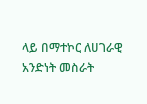ላይ በማተኮር ለሀገራዊ አንድነት መስራት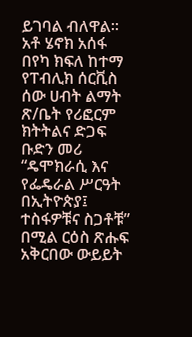ይገባል ብለዋል።
አቶ ሄኖክ አሰፋ በየካ ክፍለ ከተማ የፐብሊክ ሰርቪስ ሰው ሀብት ልማት ጽ/ቤት የሪፎርም ክትትልና ድጋፍ ቡድን መሪ “ዴሞክራሲ እና የፌዴራል ሥርዓት በኢትዮጵያ፤ ተስፋዎቹና ስጋቶቹ” በሚል ርዕስ ጽሑፍ አቅርበው ውይይት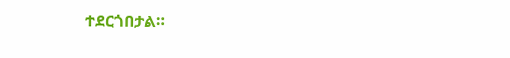ተደርጎበታል።